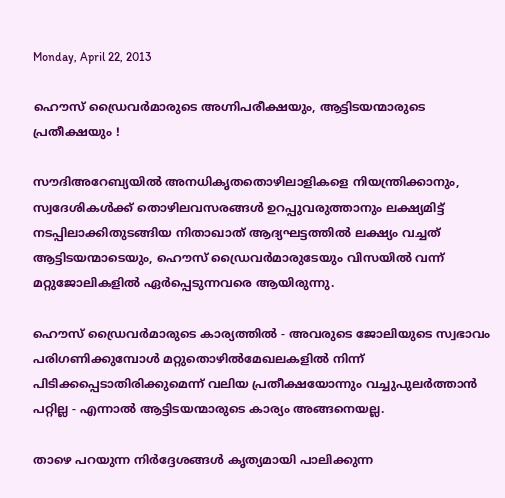Monday, April 22, 2013

ഹൌസ് ഡ്രൈവര്‍മാരുടെ അഗ്നിപരീക്ഷയും, ആട്ടിടയന്മാരുടെ പ്രതീക്ഷയും !

സൗദിഅറേബ്യയില്‍ അനധികൃതതൊഴിലാളികളെ നിയന്ത്രിക്കാനും, സ്വദേശികള്‍ക്ക് തൊഴിലവസരങ്ങള്‍ ഉറപ്പുവരുത്താനും ലക്ഷ്യമിട്ട് നടപ്പിലാക്കിതുടങ്ങിയ നിതാഖാത് ആദ്യഘട്ടത്തില്‍ ലക്ഷ്യം വച്ചത് ആട്ടിടയന്മാടെയും, ഹൌസ് ഡ്രൈവര്‍മാരുടേയും വിസയില്‍ വന്ന് മറ്റുജോലികളില്‍ ഏര്‍പ്പെടുന്നവരെ ആയിരുന്നു.

ഹൌസ് ഡ്രൈവര്‍മാരുടെ കാര്യത്തില്‍ - അവരുടെ ജോലിയുടെ സ്വഭാവം പരിഗണിക്കുമ്പോള്‍ മറ്റുതൊഴില്‍മേഖലകളില്‍ നിന്ന് പിടിക്കപ്പെടാതിരിക്കുമെന്ന് വലിയ പ്രതീക്ഷയോന്നും വച്ചുപുലര്‍ത്താന്‍ പറ്റില്ല - എന്നാല്‍ ആട്ടിടയന്മാരുടെ കാര്യം അങ്ങനെയല്ല.

താഴെ പറയുന്ന നിര്‍ദ്ദേശങ്ങള്‍ കൃത്യമായി പാലിക്കുന്ന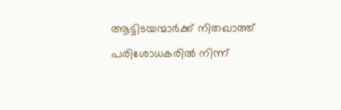ആട്ടിടയന്മാര്‍ക്ക് നിതഖാത്ത് പരിശോധകരില്‍ നിന്ന്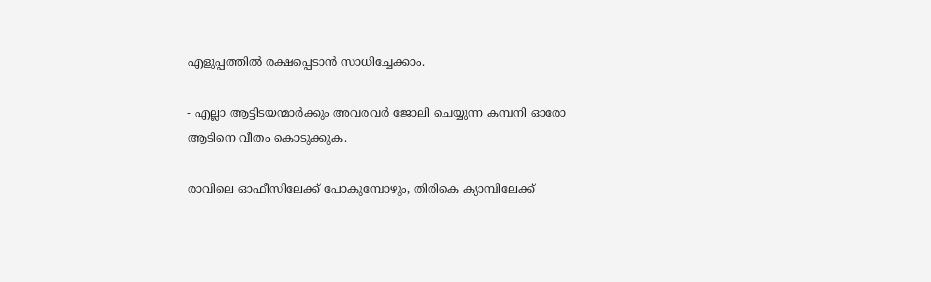എളുപ്പത്തില്‍ രക്ഷപ്പെടാന്‍ സാധിച്ചേക്കാം.

- എല്ലാ ആട്ടിടയന്മാര്‍ക്കും അവരവര്‍ ജോലി ചെയ്യുന്ന കമ്പനി ഓരോ ആടിനെ വീതം കൊടുക്കുക.

രാവിലെ ഓഫീസിലേക്ക് പോകുമ്പോഴും, തിരികെ ക്യാമ്പിലേക്ക്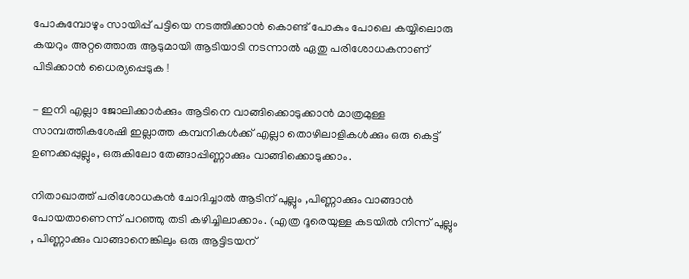പോകുമ്പോഴും സായിപ്പ് പട്ടിയെ നടത്തിക്കാന്‍ കൊണ്ട് പോകും പോലെ കയ്യിലൊരു കയറും അറ്റത്തൊരു ആടുമായി ആടിയാടി നടന്നാല്‍ ഏതു പരിശോധകനാണ് പിടിക്കാന്‍ ധൈര്യപ്പെടുക !

- ഇനി എല്ലാ ജോലിക്കാര്‍ക്കും ആടിനെ വാങ്ങിക്കൊടുക്കാന്‍ മാത്രമുള്ള സാമ്പത്തികശേഷി ഇല്ലാത്ത കമ്പനികള്‍ക്ക് എല്ലാ തൊഴിലാളികള്‍ക്കും ഒരു കെട്ട് ഉണക്കപ്പുല്ലും, ഒരുകിലോ തേങ്ങാപ്പിണ്ണാക്കും വാങ്ങിക്കൊടുക്കാം.

നിതാഖാത്ത് പരിശോധകന്‍ ചോദിച്ചാല്‍ ആടിന് പുല്ലും ,പിണ്ണാക്കും വാങ്ങാന്‍ പോയതാണെന്ന് പറഞ്ഞു തടി കഴിച്ചിലാക്കാം. (എത്ര ദൂരെയുള്ള കടയില്‍ നിന്ന് പുല്ലും , പിണ്ണാക്കും വാങ്ങാനെങ്കിലും ഒരു ആട്ടിടയന്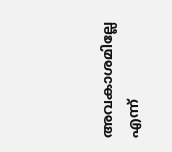അവകാശമില്ലേ എന്ന്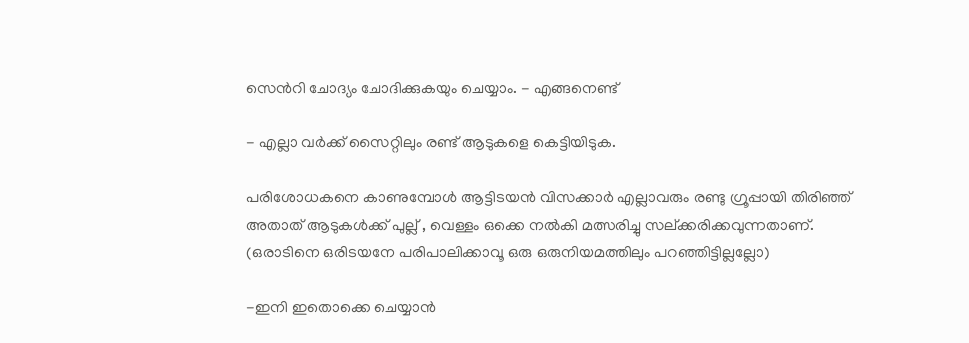സെന്‍റി ചോദ്യം ചോദിക്കുകയും ചെയ്യാം. - എങ്ങനെണ്ട്

- എല്ലാ വര്‍ക്ക് സൈറ്റിലും രണ്ട് ആടുകളെ കെട്ടിയിടുക.

പരിശോധകനെ കാണുമ്പോള്‍ ആട്ടിടയന്‍ വിസക്കാര്‍ എല്ലാവരും രണ്ടു ഗ്രൂപ്പായി തിരിഞ്ഞ് അതാത് ആടുകള്‍ക്ക് പുല്ല് , വെള്ളം ഒക്കെ നല്‍കി മത്സരിച്ചു സല്ക്കരിക്കവുന്നതാണ്. (ഒരാടിനെ ഒരിടയനേ പരിപാലിക്കാവൂ ഒരു ഒരുനിയമത്തിലും പറഞ്ഞിട്ടില്ലല്ലോ)

-ഇനി ഇതൊക്കെ ചെയ്യാന്‍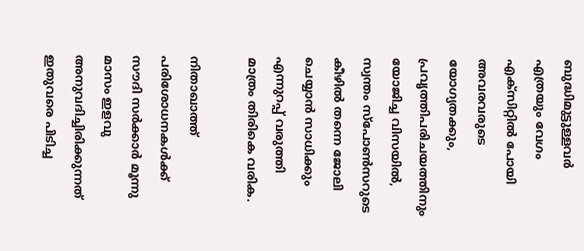ബുദ്ധിമുട്ടുള്ളവര്‍ എത്രയും വേഗം എക്സിറ്റില്‍ പോയി അവരവരുടെ യോഗ്യതക്കും, പ്രവൃത്തിപരിചയത്തിനും യോജിച്ച വിസയില്‍, സ്വന്തം സ്പോണ്‍സറുടെ കീഴില്‍ തന്നെ ജോലി ചെയ്യാന്‍ സാധിക്കും എന്നുറപ്പ് വരുത്തി മാത്രം തിരികെ വരിക.

നിതാഖാത്ത് പരിശോധനകള്‍ക്ക് സൗദി സര്‍ക്കാര്‍ മൂന്നു മാസം ഇളവു അനുവദിച്ചിരിക്കുന്നത് ഇതുവരെ പിടിച്ച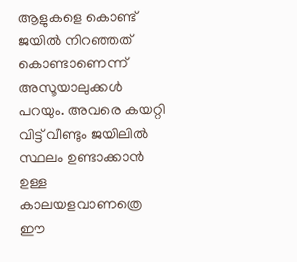ആളുകളെ കൊണ്ട് ജയില്‍ നിറഞ്ഞത്‌ കൊണ്ടാണെന്ന് അസൂയാലുക്കള്‍ പറയും. അവരെ കയറ്റി വിട്ട് വീണ്ടും ജയിലില്‍ സ്ഥലം ഉണ്ടാക്കാന്‍ ഉള്ള കാലയളവാണത്രെ ഈ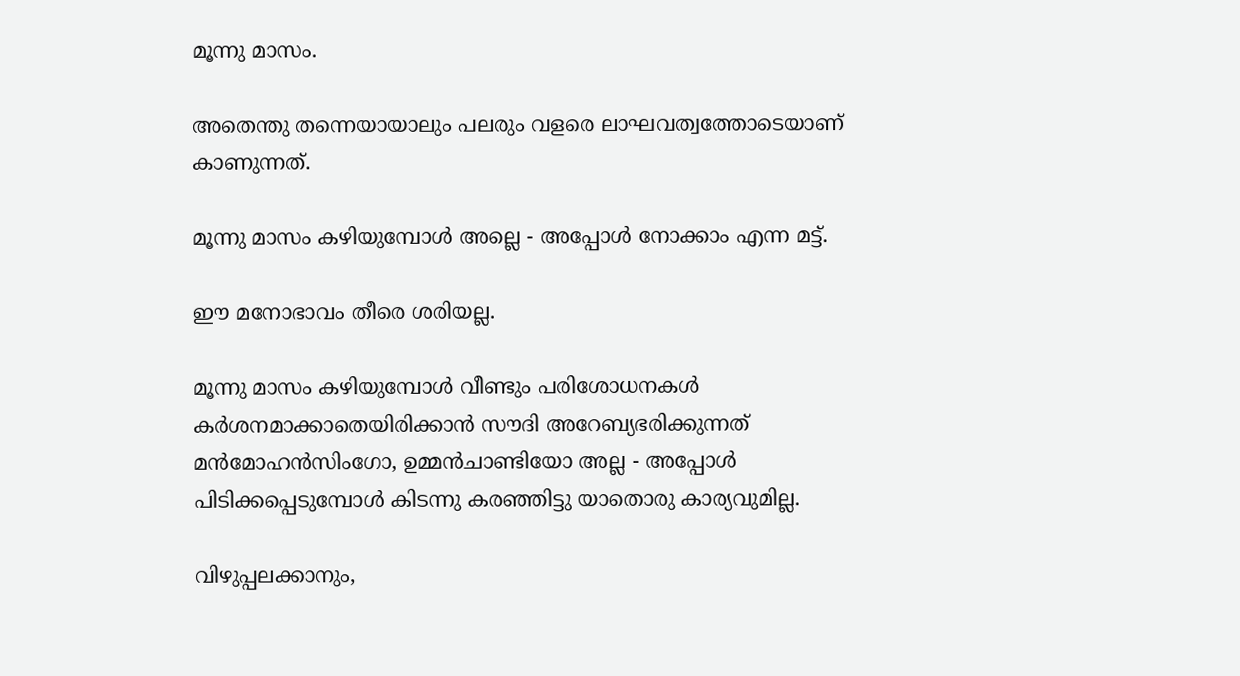മൂന്നു മാസം.

അതെന്തു തന്നെയായാലും പലരും വളരെ ലാഘവത്വത്തോടെയാണ് കാണുന്നത്.

മൂന്നു മാസം കഴിയുമ്പോള്‍ അല്ലെ - അപ്പോള്‍ നോക്കാം എന്ന മട്ട്.

ഈ മനോഭാവം തീരെ ശരിയല്ല.

മൂന്നു മാസം കഴിയുമ്പോള്‍ വീണ്ടും പരിശോധനകള്‍ കര്‍ശനമാക്കാതെയിരിക്കാന്‍ സൗദി അറേബ്യഭരിക്കുന്നത്‌ മന്‍മോഹന്‍സിംഗോ, ഉമ്മന്‍ചാണ്ടിയോ അല്ല - അപ്പോള്‍ പിടിക്കപ്പെടുമ്പോള്‍ കിടന്നു കരഞ്ഞിട്ടു യാതൊരു കാര്യവുമില്ല.

വിഴുപ്പലക്കാനും,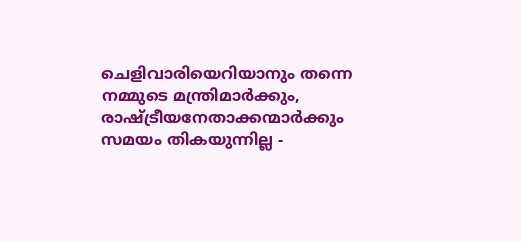ചെളിവാരിയെറിയാനും തന്നെ നമ്മുടെ മന്ത്രിമാര്‍ക്കും, രാഷ്ട്രീയനേതാക്കന്മാര്‍ക്കും സമയം തികയുന്നില്ല -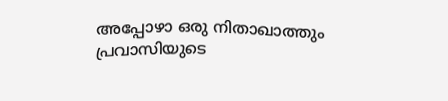അപ്പോഴാ ഒരു നിതാഖാത്തും പ്രവാസിയുടെ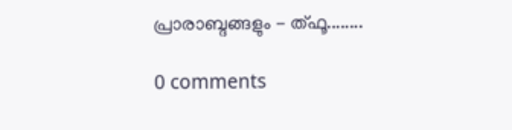പ്രാരാബ്ദങ്ങളും - ത്ഫൂ........

0 comments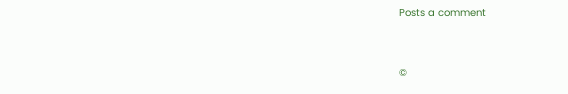Posts a comment


©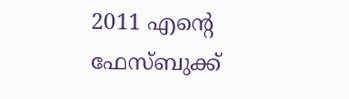2011 എന്‍റെ ഫേസ്ബുക്ക്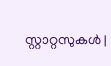സ്റ്റാറ്റസുകള്‍ |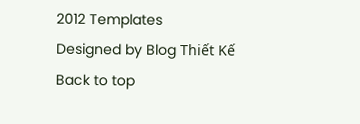2012 Templates
Designed by Blog Thiết Kế
Back to top